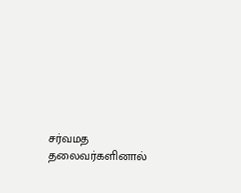சர்வமத தலைவர்களினால்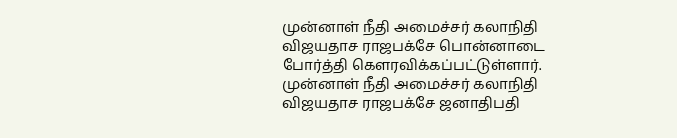முன்னாள் நீதி அமைச்சர் கலாநிதி விஜயதாச ராஜபக்சே பொன்னாடை போர்த்தி கௌரவிக்கப்பட்டுள்ளார்.
முன்னாள் நீதி அமைச்சர் கலாநிதி விஜயதாச ராஜபக்சே ஜனாதிபதி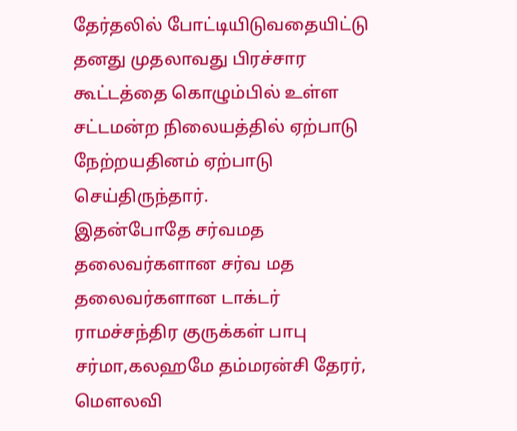தேர்தலில் போட்டியிடுவதையிட்டு தனது முதலாவது பிரச்சார கூட்டத்தை கொழும்பில் உள்ள சட்டமன்ற நிலையத்தில் ஏற்பாடு நேற்றயதினம் ஏற்பாடு செய்திருந்தார்.
இதன்போதே சர்வமத தலைவர்களான சர்வ மத தலைவர்களான டாக்டர் ராமச்சந்திர குருக்கள் பாபு சர்மா,கலஹமே தம்மரன்சி தேரர், மௌலவி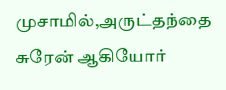முசாமில்,அருட்தந்தை சுரேன் ஆகியோர்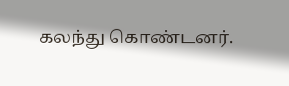கலந்து கொண்டனர்.